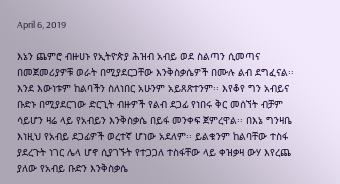April 6, 2019

እኔን ጨምሮ ብዙሀኑ የኢትዮጵያ ሕዝብ አብይ ወደ ስልጣን ሲመጣና በመጀመሪያዎቹ ወራት በሚያደርጋቸው እንቅስቃሴዎች በሙሉ ልብ ደግፈናል፡፡ እንደ እውነቱም ከልባችን ስለነበር አሁንም አይጸጽተንም፡፡ እየቆየ ግን አብይና ቡድኑ በሚያደርገው ድርጊት ብዙዎች የልብ ደጋፊ የነበሩ ቅር መሰኘት ብቻም ሳይሆን ዛሬ ላይ የአብይን እንቅስቃሴ በይፋ መንቀፍ ጀምረዋል፡፡ በእኔ ግንዛቤ እነዚህ የአብይ ደጋፊዎች ወረተኛ ሆነው አደለም፡፡ ይልቁንም ከልባቸው ተስፋ ያደረጉት ነገር ሌላ ሆኖ ሲያገኙት የተጋጋለ ተስፋቸው ላይ ቀዝቃዛ ውሃ እየረጨ ያለው የአብይ ቡድን እንቅስቃሴ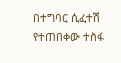በተግባር ሲፈተሽ የተጠበቀው ተስፋ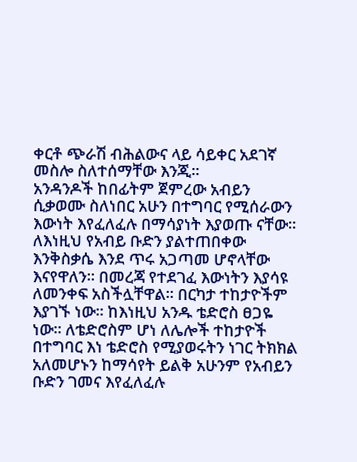ቀርቶ ጭራሽ ብሕልውና ላይ ሳይቀር አደገኛ መስሎ ስለተሰማቸው እንጂ፡፡
አንዳንዶች ከበፊትም ጀምረው አብይን ሲቃወሙ ስለነበር አሁን በተግባር የሚሰራውን እውነት እየፈለፈሉ በማሳያነት እያወጡ ናቸው፡፡ ለእነዚህ የአብይ ቡድን ያልተጠበቀው እንቅስቃሴ እንደ ጥሩ አጋጣመ ሆኖላቸው እናየዋለን፡፡ በመረጃ የተደገፈ እውነትን እያሳዩ ለመንቀፍ አስችሏቸዋል፡፡ በርካታ ተከታዮችም እያገኙ ነው፡፡ ከእነዚህ አንዱ ቴድሮስ ፀጋዬ ነው፡፡ ለቴድሮስም ሆነ ለሌሎች ተከታዮች በተግባር እነ ቴድሮስ የሚያወሩትን ነገር ትክክል አለመሆኑን ከማሳየት ይልቅ አሁንም የአብይን ቡድን ገመና እየፈለፈሉ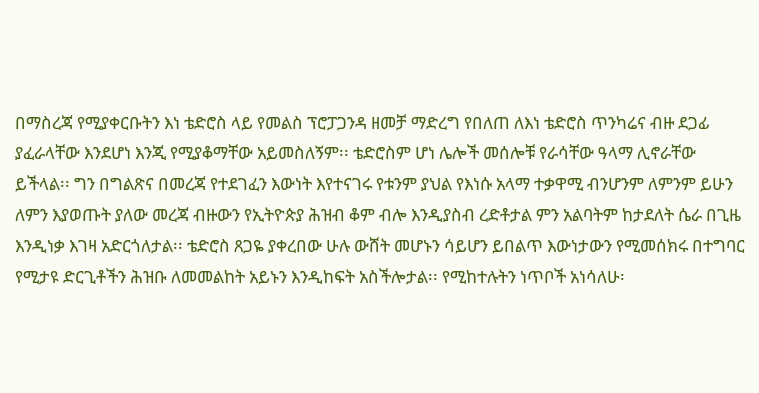በማስረጃ የሚያቀርቡትን እነ ቴድሮስ ላይ የመልስ ፕሮፓጋንዳ ዘመቻ ማድረግ የበለጠ ለእነ ቴድሮስ ጥንካሬና ብዙ ደጋፊ ያፈራላቸው እንደሆነ እንጂ የሚያቆማቸው አይመስለኝም፡፡ ቴድሮስም ሆነ ሌሎች መሰሎቹ የራሳቸው ዓላማ ሊኖራቸው ይችላል፡፡ ግን በግልጽና በመረጃ የተደገፈን እውነት እየተናገሩ የቱንም ያህል የእነሱ አላማ ተቃዋሚ ብንሆንም ለምንም ይሁን ለምን እያወጡት ያለው መረጃ ብዙውን የኢትዮጵያ ሕዝብ ቆም ብሎ እንዲያስብ ረድቶታል ምን አልባትም ከታደለት ሴራ በጊዜ እንዲነቃ እገዛ አድርጎለታል፡፡ ቴድሮስ ጸጋዬ ያቀረበው ሁሉ ውሸት መሆኑን ሳይሆን ይበልጥ እውነታውን የሚመሰክሩ በተግባር የሚታዩ ድርጊቶችን ሕዝቡ ለመመልከት አይኑን እንዲከፍት አስችሎታል፡፡ የሚከተሉትን ነጥቦች አነሳለሁ፡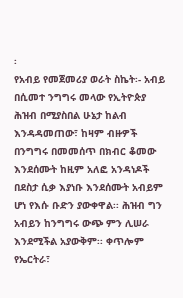፡
የአብይ የመጀመሪያ ወራት ስኬት፡- አብይ በሲመተ ንግግሩ መላው የኢትዮጵያ ሕዝብ በሚያስበል ሁኔታ ከልብ እንዳዳመጠው፣ ከዛም ብዙዎች በንግግሩ በመመሰጥ በክብር ቆመው እንደሰሙት ከዚም አለፎ አንዳነዶች በደስታ ሲቃ እያነቡ እንደሰሙት አብይም ሆነ የእሱ ቡድን ያውቀዋል፡፡ ሕዝብ ግን አብይን ከንግግሩ ውጭ ምን ሊሠራ እንደሚችል አያውቅም፡፡ ቀጥሎም የኤርትራ፣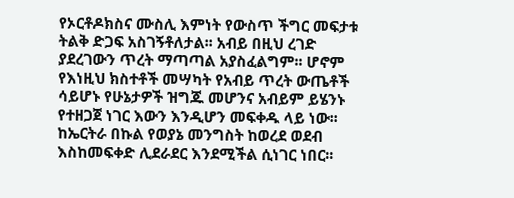የኦርቶዶክስና ሙስሊ እምነት የውስጥ ችግር መፍታቱ ትልቅ ድጋፍ አስገኝቶለታል፡፡ አብይ በዚህ ረገድ ያደረገውን ጥረት ማጣጣል አያስፈልግም፡፡ ሆኖም የእነዚህ ክስተቶች መሣካት የአብይ ጥረት ውጤቶች ሳይሆኑ የሁኔታዎች ዝግጁ መሆንና አብይም ይሄንኑ የተዘጋጀ ነገር እውን እንዲሆን መፍቀዱ ላይ ነው፡፡ ከኤርትራ በኩል የወያኔ መንግስት ከወረደ ወደብ እስከመፍቀድ ሊደራደር እንደሚችል ሲነገር ነበር፡፡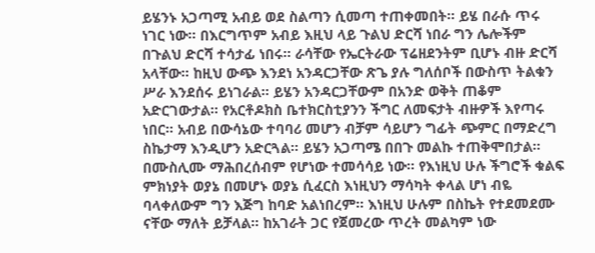ይሄንኑ አጋጣሚ አብይ ወደ ስልጣን ሲመጣ ተጠቀመበት፡፡ ይሄ በራሱ ጥሩ ነገር ነው፡፡ በእርግጥም አብይ እዚህ ላይ ጉልህ ድርሻ ነበራ ግን ሌሎችም በጉልህ ድርሻ ተሳታፊ ነበሩ፡፡ ራሳቸው የኤርትራው ፕሬዘደንትም ቢሆኑ ብዙ ድርሻ አላቸው፡፡ ከዚህ ውጭ እንደነ አንዳርጋቸው ጽጌ ያሉ ግለሰቦች በውስጥ ትልቁን ሥራ እንደሰሩ ይነገራል፡፡ ይሄን አንዳርጋቸውም በአንድ ወቅት ጠቆም አድርገውታል፡፡ የአርቶዶክስ ቤተክርስቲያንን ችግር ለመፍታት ብዙዎች እየጣሩ ነበር፡፡ አብይ በውሳኔው ተባባሪ መሆን ብቻም ሳይሆን ግፊት ጭምር በማድረግ ስኬታማ እንዲሆን አድርጓል፡፡ ይሄን አጋጣሜ በበጉ መልኩ ተጠቅሞበታል፡፡ በሙስሊሙ ማሕበረሰብም የሆነው ተመሳሳይ ነው፡፡ የእነዚህ ሁሉ ችግሮች ቁልፍ ምክነያት ወያኔ በመሆኑ ወያኔ ሲፈርስ እነዚህን ማሳካት ቀላል ሆነ ብዬ ባላቀለውም ግን እጅግ ከባድ አልነበረም፡፡ እነዚህ ሁሉም በስኬት የተደመደሙ ናቸው ማለት ይቻላል፡፡ ከአገራት ጋር የጀመረው ጥረት መልካም ነው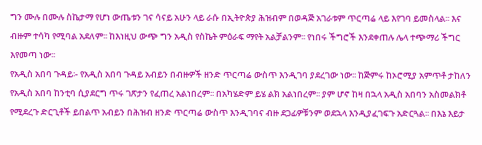ግን ሙሉ በሙሉ ስኬታማ የሆነ ውጤቱን ገና ሳናይ አሁን ላይ ራሱ በኢትዮጵያ ሕዝብም በወዳጅ አገራቱም ጥርጣሬ ላይ እየገባ ይመስላል፡፡ እና ብዙም ተሳካ የሚባል አደለም፡፡ ከእነዚህ ውጭ ግን አዲስ የስኬት ምዕራፍ ማየት አልቻልንም፡፡ የነበሩ ችግሮች እንደቀጠሉ ሌላ ተጭማሪ ችግር እየመጣ ነው፡፡
የአዲስ አበባ ጉዳይ፡- የአዲስ አበባ ጉዳይ አብይን በብዙዎች ዘንድ ጥርጣሬ ውስጥ እንዲገባ ያደረገው ነው፡፡ ከጅምሩ ከኦሮሚያ አምጥቶ ታከለን የአዲስ አበባ ከንቲባ ሲያደርግ ጥሩ ገጽታን የፈጠረ አልነበረም፡፡ በአካሄድም ይሄ ልክ አልነበረም፡፡ ያም ሆኖ ከዛ በኋላ አዲስ አበባን አስመልክቶ የሚደረጉ ድርጊቶች ይበልጥ አብይን በሕዝብ ዘንድ ጥርጣሬ ውስጥ እንዲገባና ብዙ ደጋፊዎቹንም ወደኋላ እንዲያፈገፍጉ አድርጓል፡፡ በእኔ እይታ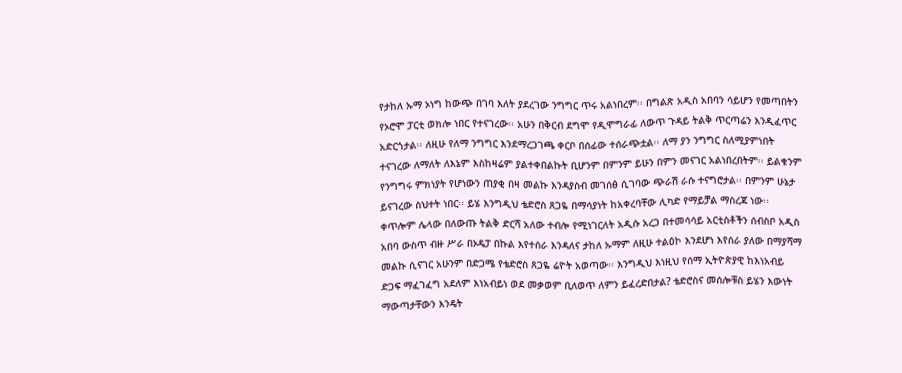የታከለ ኡማ ኦነግ ከውጭ በገባ እለት ያደረገው ንግግር ጥሩ አልነበረም፡፡ በግልጽ አዲስ አበባን ሳይሆን የመጣበትን የኦሮሞ ፓርቲ ወክሎ ነበር የተናገረው፡፡ አሁን በቅርብ ደግሞ የዲሞግራፊ ለውጥ ጉዳይ ትልቅ ጥርጣሬን እንዲፈጥር አድርጎታል፡፡ ለዚሁ የለማ ንግግር እንደማረጋገጫ ቀርቦ በሰፊው ተሰራጭቷል፡፡ ለማ ያን ንግግር ስለሚያምነበት ተናገረው ለማለት ለእኔም እስከዛሬም ያልተቀበልኩት ቢሆንም በምንም ይሁን በምን መናገር አልነበረበትም፡፡ ይልቁንም የንግግሩ ምክነያት የሆነውን ጠያቂ በዛ መልኩ እንዳያስብ መገሰፅ ሲገባው ጭራሽ ራሱ ተናግሮታል፡፡ በምንም ሁኔታ ይናገረው ስህተት ነበር፡፡ ይሄ እንግዲህ ቴድሮስ ጸጋዬ በማሳያነት ከአቀረባቸው ሊካድ የማይቻል ማስረጃ ነው፡፡ ቀጥሎም ሌላው በለውጡ ትልቅ ድርሻ አለው ተብሎ የሚነገርለት አዲሱ አረጋ በተመሳሳይ አርቲስቶችን ሰብስቦ አዲስ አበባ ውስጥ ብዙ ሥራ በኦዴፓ በኩል እየተሰራ እንዳለና ታከለ ኡማም ለዚሁ ተልዕኮ እንደሆነ እየሰራ ያለው በማያሻማ መልኩ ሲናገር አሁንም በድጋሜ የቴድሮስ ጸጋዬ ሬዮት አወጣው፡፡ እንግዲህ እነዚህ የሰማ ኢትዮጵያዊ ከእነአብይ ድጋፍ ማፈገፈግ አደለም እነአብይነ ወደ መቃወም ቢለወጥ ለምን ይፈረድበታል? ቴድሮስና መሰሎቹስ ይሄን እውነት ማውጣታቸውን እንዴት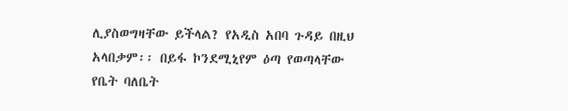ሊያስወግዛቸው ይችላል? የአዲስ አበባ ጉዳይ በዚህ አላበቃም፡፡ በይፋ ኮንደሚኒየም ዕጣ የወጣላቸው የቤት ባለቤት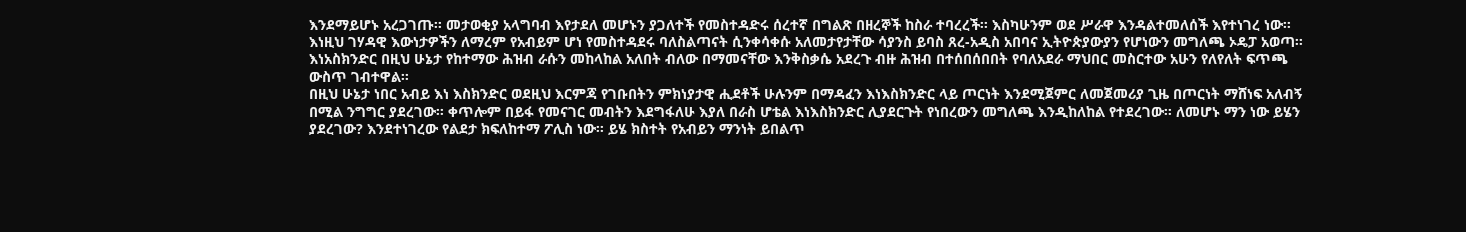እንደማይሆኑ አረጋገጡ፡፡ መታወቂያ አላግባብ እየታደለ መሆኑን ያጋለተች የመስተዳድሩ ሰረተኛ በግልጽ በዘረኞች ከስራ ተባረረች፡፡ እስካሁንም ወደ ሥራዋ እንዳልተመለሰች እየተነገረ ነው፡፡ እነዚህ ገሃዳዊ እውነታዎችን ለማረም የአብይም ሆነ የመስተዳደሩ ባለስልጣናት ሲንቀሳቀሱ አለመታየታቸው ሳያንስ ይባስ ጸረ-አዲስ አበባና ኢትዮጵያውያን የሆነውን መግለጫ ኦዴፓ አወጣ፡፡ እነአስክንድር በዚህ ሁኔታ የከተማው ሕዝብ ራሱን መከላከል አለበት ብለው በማመናቸው እንቅስቃሴ አደረጉ ብዙ ሕዝብ በተሰበሰበበት የባለአደራ ማህበር መስርተው አሁን የለየለት ፍጥጫ ውስጥ ገብተዋል፡፡
በዚህ ሁኔታ ነበር አብይ እነ እስክንድር ወደዚህ እርምጃ የገቡበትን ምክነያታዊ ሒደቶች ሁሉንም በማዳፈን እነእስክንድር ላይ ጦርነት እንደሚጀምር ለመጀመሪያ ጊዜ በጦርነት ማሸነፍ አለብኝ በሚል ንግግር ያደረገው፡፡ ቀጥሎም በይፋ የመናገር መብትን እደግፋለሁ እያለ በራስ ሆቴል እነእስክንድር ሊያደርጉት የነበረውን መግለጫ እንዲከለከል የተደረገው፡፡ ለመሆኑ ማን ነው ይሄን ያደረገው? እንደተነገረው የልደታ ክፍለከተማ ፖሊስ ነው፡፡ ይሄ ክስተት የአብይን ማንነት ይበልጥ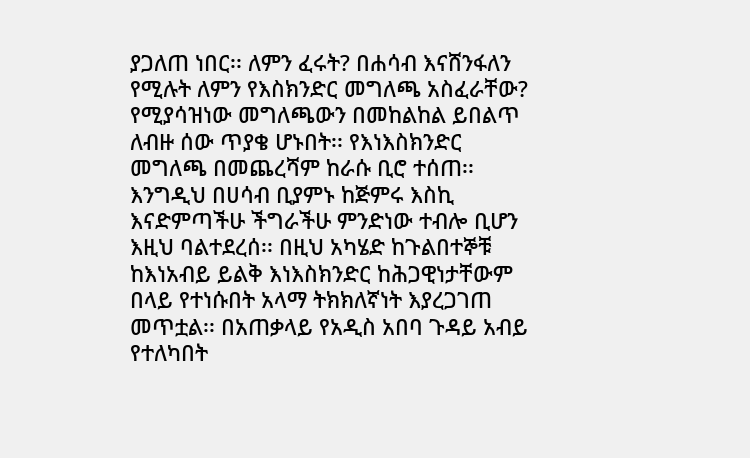ያጋለጠ ነበር፡፡ ለምን ፈሩት? በሐሳብ እናሸንፋለን የሚሉት ለምን የእስክንድር መግለጫ አስፈራቸው? የሚያሳዝነው መግለጫውን በመከልከል ይበልጥ ለብዙ ሰው ጥያቄ ሆኑበት፡፡ የእነእስክንድር መግለጫ በመጨረሻም ከራሱ ቢሮ ተሰጠ፡፡ እንግዲህ በሀሳብ ቢያምኑ ከጅምሩ እስኪ እናድምጣችሁ ችግራችሁ ምንድነው ተብሎ ቢሆን እዚህ ባልተደረሰ፡፡ በዚህ አካሄድ ከጉልበተኞቹ ከእነአብይ ይልቅ እነእስክንድር ከሕጋዊነታቸውም በላይ የተነሱበት አላማ ትክክለኛነት እያረጋገጠ መጥቷል፡፡ በአጠቃላይ የአዲስ አበባ ጉዳይ አብይ የተለካበት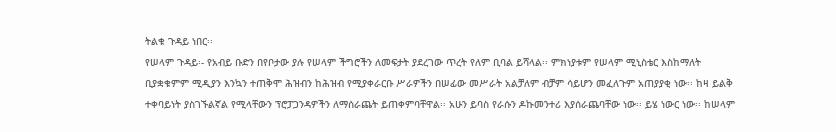ትልቁ ጉዳይ ነበር፡፡
የሠላም ጉዳይ፡- የአብይ ቡድን በየቦታው ያሉ የሠላም ችግሮችን ለመፍታት ያደረገው ጥረት የለም ቢባል ይሻላል፡፡ ምክነያቱም የሠላም ሚኒስቴር እስከማለት ቢያቋቁምም ሚዲያን እንኳን ተጠቅሞ ሕዝብን ከሕዝብ የሚያቀራርቡ ሥራዎችን በሠፊው መሥራት አልቻለም ብቻም ሳይሆን መፈለጉም አጠያያቂ ነው፡፡ ከዛ ይልቅ ተቀባይነት ያስገኙልኛል የሚላቸውን ፕሮፓጋንዳዎችን ለማሰራጨት ይጠቀምባቸዋል፡፡ አሁን ይባስ የራሱን ዶኩመንተሪ እያሰራጨባቸው ነው፡፡ ይሄ ነውር ነው፡፡ ከሠላም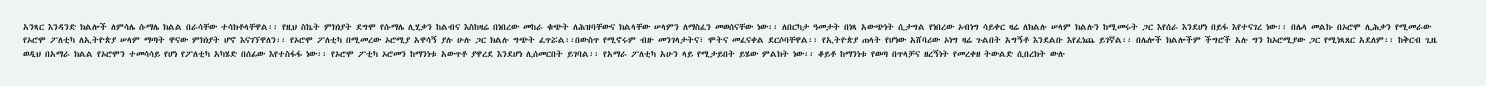አንጻር እንዳንድ ክልሎች ለምሳሌ ሱማሌ ክልል በራሳቸው ተሳክቶላቸዋል፡፡ የዚህ ስኬት ምክነያት ደግሞ የሱማሌ ሊሂቃን ከልብና እስከዛሬ በነበረው መከራ ቁጭት ለሕዝባቸውና ክልላቸው ሠላምን ለማስፈን መወሰናቸው ነው፡፡ ለበርካታ ዓመታት በነጻ አውጭነት ሲታግል የነበረው ኦብነግ ሳይቀር ዛሬ ለክልሉ ሠላም ክልሉን ከሚመሩት ጋር እየሰራ እንደሆነ በይፋ እየተናገረ ነው፡፡ በሌላ መልኩ በኦሮሞ ሊሕቃን የሚመራው የኦሮሞ ፖለቲካ ለኢትዮጵያ ሠላም ማጣት ዋናው ምክነያት ሆኖ እናገኘዋለን፡፡ የኦሮሞ ፖለቲካ በሚመረው ኦሮሚያ አዋሳኝ ያሉ ሁሉ ጋር ክልሉ ግጭት ፈጥሯል፡፡በውስጥ የሚኖሩም ብዙ መንገላታትና፣ ሞትና መፈናቀል ደርሶባቸዋል፡፡ የኢትዮጵያ ጠላት የሆነው አሸባሪው ኦነግ ዛሬ ጉልበት አግኝቶ እንደልቡ እየፈነጨ ይገኛል፡፡ በሌሎች ክልሎችም ችግሮች አሉ ግን ከኦሮሚያው ጋር የሚነጻጸር አደለም፡፡ ከቅርብ ጊዜ ወዲህ በአማራ ክልል የኦሮሞን ተመሳሳይ የሆነ የፖለቲካ አካሄድ በሰፊው እየተስፋፋ ነው፡፡ የኦሮሞ ፖቲካ ኦሮመን ከማንነቱ አውጥቶ ያዋረደ እንደሆነ ሊሰመርበት ይገባል፡፡ የአማራ ፖለቲካ አሁን ላይ የሚታይበት ይሄው ምልክት ነው፡፡ ቆይቶ ከማንነቱ የወጣ በጥላቻና ዘረኝነት የመረቀዘ ትውልድ ሲበረክት ውሉ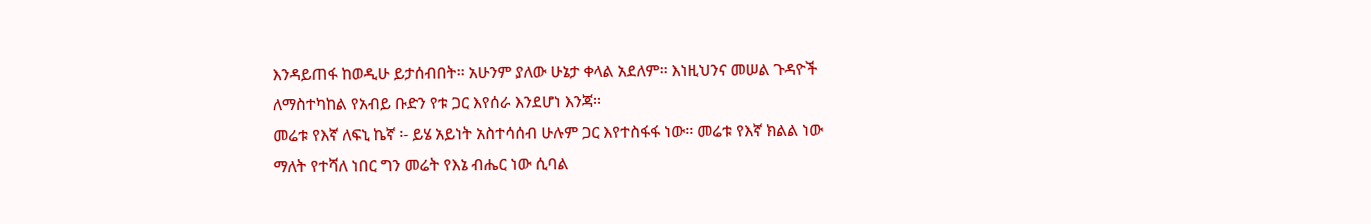እንዳይጠፋ ከወዲሁ ይታሰብበት፡፡ አሁንም ያለው ሁኔታ ቀላል አደለም፡፡ እነዚህንና መሠል ጉዳዮች ለማስተካከል የአብይ ቡድን የቱ ጋር እየሰራ እንደሆነ እንጃ፡፡
መሬቱ የእኛ ለፍኒ ኬኛ ፡- ይሄ አይነት አስተሳሰብ ሁሉም ጋር እየተስፋፋ ነው፡፡ መሬቱ የእኛ ክልል ነው ማለት የተሻለ ነበር ግን መሬት የእኔ ብሔር ነው ሲባል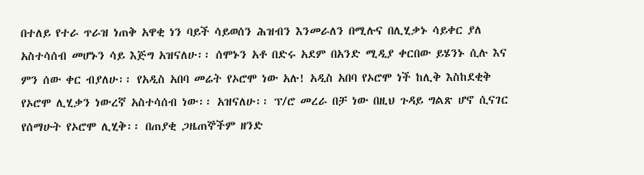በተለይ የተራ ጥራዝ ነጠቅ አዋቂ ነን ባይች ሳይወሰን ሕዝብን እንመራለን በሚሉና በሊሂቃኑ ሳይቀር ያለ አስተሳሰብ መሆኑን ሳይ እጅግ አዝናለሁ፡፡ ሰሞኑን አቶ በድሩ አደም በአንድ ሚዲያ ቀርበው ይሄንኑ ሲሉ እና ምን ሰው ቀር ብያለሁ፡፡ የአዲስ አበባ መሬት የኦሮሞ ነው አሉ! አዲስ አበባ የኦሮሞ ነች ከሊቅ እስከደቂቅ የኦሮሞ ሊሂቃን ነውረኛ አስተሳሰብ ነው፡፡ አዝናለሁ፡፡ ፕ/ሮ መረራ በቻ ነው በዚህ ጉዳይ ግልጽ ሆኖ ሲናገር የሰማሁት የኦሮሞ ሊሂቅ፡፡ በጠያቂ ጋዜጠኞችም ዘንድ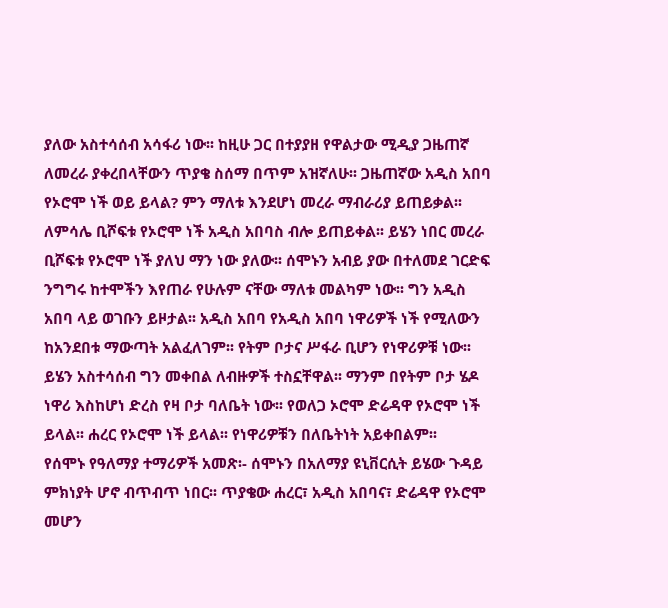ያለው አስተሳሰብ አሳፋሪ ነው፡፡ ከዚሁ ጋር በተያያዘ የዋልታው ሚዲያ ጋዜጠኛ ለመረራ ያቀረበላቸውን ጥያቄ ስሰማ በጥም አዝኛለሁ፡፡ ጋዜጠኛው አዲስ አበባ የኦሮሞ ነች ወይ ይላል? ምን ማለቱ እንደሆነ መረራ ማብራሪያ ይጠይቃል፡፡ ለምሳሌ ቢሾፍቱ የኦሮሞ ነች አዲስ አበባስ ብሎ ይጠይቀል፡፡ ይሄን ነበር መረራ ቢሾፍቱ የኦሮሞ ነች ያለህ ማን ነው ያለው፡፡ ሰሞኑን አብይ ያው በተለመደ ገርድፍ ንግግሩ ከተሞችን እየጠራ የሁሉም ናቸው ማለቱ መልካም ነው፡፡ ግን አዲስ አበባ ላይ ወገቡን ይዞታል፡፡ አዲስ አበባ የአዲስ አበባ ነዋሪዎች ነች የሚለውን ከአንደበቱ ማውጣት አልፈለገም፡፡ የትም ቦታና ሥፋራ ቢሆን የነዋሪዎቹ ነው፡፡ ይሄን አስተሳሰብ ግን መቀበል ለብዙዎች ተስኗቸዋል፡፡ ማንም በየትም ቦታ ሄዶ ነዋሪ እስከሆነ ድረስ የዛ ቦታ ባለቤት ነው፡፡ የወለጋ ኦሮሞ ድሬዳዋ የኦሮሞ ነች ይላል፡፡ ሐረር የኦሮሞ ነች ይላል፡፡ የነዋሪዎቹን በለቤትነት አይቀበልም፡፡
የሰሞኑ የዓለማያ ተማሪዎች አመጽ፡- ሰሞኑን በአለማያ ዩኒቨርሲት ይሄው ጉዳይ ምክነያት ሆኖ ብጥብጥ ነበር፡፡ ጥያቄው ሐረር፣ አዲስ አበባና፣ ድሬዳዋ የኦሮሞ መሆን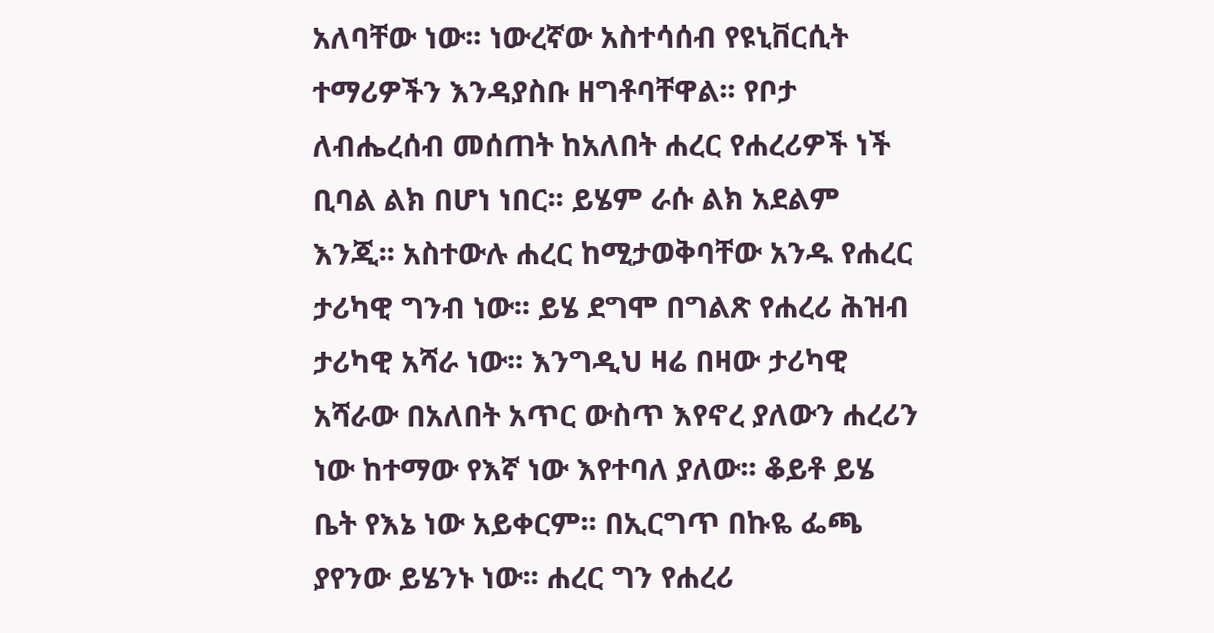አለባቸው ነው፡፡ ነውረኛው አስተሳሰብ የዩኒቨርሲት ተማሪዎችን እንዳያስቡ ዘግቶባቸዋል፡፡ የቦታ ለብሔረሰብ መሰጠት ከአለበት ሐረር የሐረሪዎች ነች ቢባል ልክ በሆነ ነበር፡፡ ይሄም ራሱ ልክ አደልም እንጂ፡፡ አስተውሉ ሐረር ከሚታወቅባቸው አንዱ የሐረር ታሪካዊ ግንብ ነው፡፡ ይሄ ደግሞ በግልጽ የሐረሪ ሕዝብ ታሪካዊ አሻራ ነው፡፡ እንግዲህ ዛሬ በዛው ታሪካዊ አሻራው በአለበት አጥር ውስጥ እየኖረ ያለውን ሐረሪን ነው ከተማው የእኛ ነው እየተባለ ያለው፡፡ ቆይቶ ይሄ ቤት የእኔ ነው አይቀርም፡፡ በኢርግጥ በኩዬ ፌጫ ያየንው ይሄንኑ ነው፡፡ ሐረር ግን የሐረሪ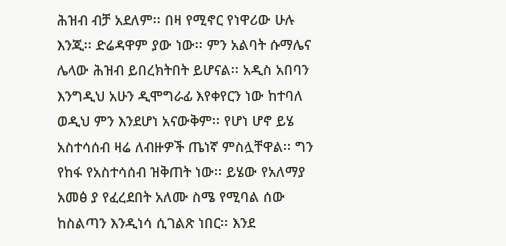ሕዝብ ብቻ አደለም፡፡ በዛ የሚኖር የነዋሪው ሁሉ እንጂ፡፡ ድሬዳዋም ያው ነው፡፡ ምን አልባት ሱማሌና ሌላው ሕዝብ ይበረክትበት ይሆናል፡፡ አዲስ አበባን እንግዲህ አሁን ዲሞግራፊ እየቀየርን ነው ከተባለ ወዲህ ምን እንደሆነ አናውቅም፡፡ የሆነ ሆኖ ይሄ አስተሳሰብ ዛሬ ለብዙዎች ጤነኛ ምስሏቸዋል፡፡ ግን የከፋ የአስተሳሰብ ዝቅጠት ነው፡፡ ይሄው የአለማያ አመፅ ያ የፈረደበት አለሙ ስሜ የሚባል ሰው ከስልጣን እንዲነሳ ሲገልጽ ነበር፡፡ እንደ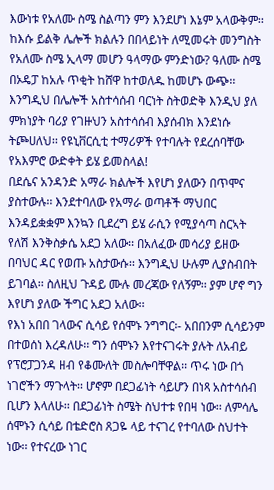እውነቱ የአለሙ ስሜ ስልጣን ምን እንደሆነ እኔም አላውቅም፡፡ ከእሱ ይልቅ ሌሎች ክልሉን በበላይነት ለሚመሩት መንግስት የአለሙ ስሜ ኢላማ መሆን ዓላማው ምንድነው? ዓለሙ ስሜ በኦዴፓ ከአሉ ጥቂት ከሸዋ ከተወለዱ ከመሆኑ ውጭ፡፡ እንግዲህ በሌሎች አስተሳሰብ ባርነት ስትወድቅ እንዲህ ያለ ምክነያት ባሪያ የገዙህን አስተሳሰብ እያሰብክ እንደነሱ ትጮሀለህ፡፡ የዩኒቨርሲቲ ተማሪዎች የተባሉት የደረሰባቸው የአእምሮ ውድቀት ይሄ ይመስላል!
በደሴና አንዳንድ አማራ ክልሎች እየሆነ ያለውን በጥሞና ያስተውሉ፡፡ እንደተባለው የአማራ ወጣቶች ማህበር እንዳይቋቋም እንኳን ቢደረግ ይሄ ራሲን የሚያሳጣ ስርኣት የለሽ እንቅስቃሴ አደጋ አለው፡፡ በአለፈው መሳሪያ ይዘው በባህር ዳር የወጡ አስታውሱ፡፡ እንግዲህ ሁሉም ሊያስብበት ይገባል፡፡ ስለዚህ ጉዳይ ሙሉ መረጃው የለኝም፡፡ ያም ሆኖ ግን እየሆነ ያለው ችግር አደጋ አለው፡፡
የእነ አበበ ገላውና ሲሳይ የሰሞኑ ንግግር፡- አበበንም ሲሳይንም በተወሰነ እረዳለሁ፡፡ ግን ሰሞኑን እየተናገሩት ያሉት ለአብይ የፕሮፓጋንዳ ዘብ የቆሙለት መስሎባቸዋል፡፡ ጥሩ ነው በጎ ነገሮችን ማጉላት፡፡ ሆኖም በደጋፊነት ሳይሆን በነጻ አስተሳሰብ ቢሆን እላለሁ፡፡ በደጋፊነት ስሜት ስህተቱ የበዛ ነው፡፡ ለምሳሌ ሰሞኑን ሲሳይ በቴድሮስ ጸጋዬ ላይ ተናገረ የተባለው ስህተት ነው፡፡ የተናረው ነገር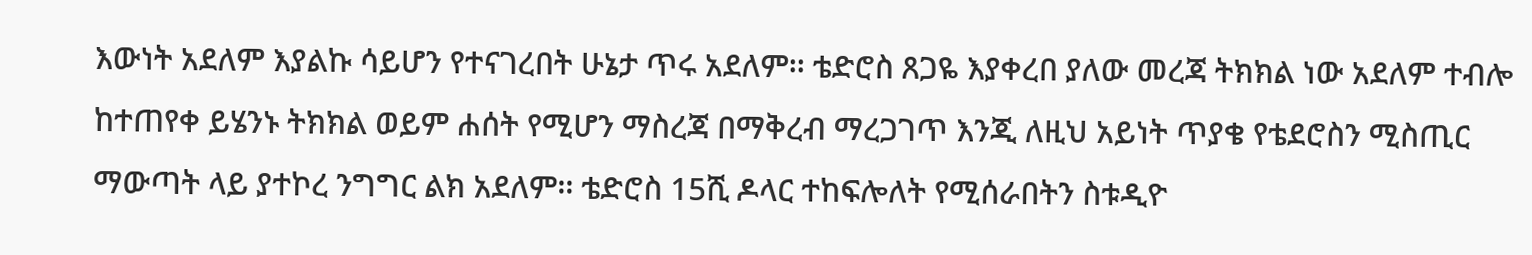እውነት አደለም እያልኩ ሳይሆን የተናገረበት ሁኔታ ጥሩ አደለም፡፡ ቴድሮስ ጸጋዬ እያቀረበ ያለው መረጃ ትክክል ነው አደለም ተብሎ ከተጠየቀ ይሄንኑ ትክክል ወይም ሐሰት የሚሆን ማስረጃ በማቅረብ ማረጋገጥ እንጂ ለዚህ አይነት ጥያቄ የቴደሮስን ሚስጢር ማውጣት ላይ ያተኮረ ንግግር ልክ አደለም፡፡ ቴድሮስ 15ሺ ዶላር ተከፍሎለት የሚሰራበትን ስቱዲዮ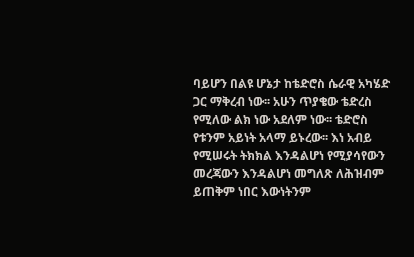ባይሆን በልዩ ሆኔታ ከቴድሮስ ሴራዊ አካሄድ ጋር ማቅረብ ነው፡፡ አሁን ጥያቄው ቴድረስ የሚለው ልክ ነው አደለም ነው፡፡ ቴድሮስ የቱንም አይነት አላማ ይኑረው፡፡ እነ አብይ የሚሠሩት ትክክል እንዳልሆነ የሚያሳየውን መረጃውን እንዳልሆነ መግለጽ ለሕዝብም ይጠቅም ነበር እውነትንም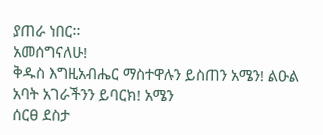ያጠራ ነበር፡፡
አመሰግናለሁ!
ቅዱስ እግዚአብሔር ማስተዋሉን ይስጠን አሜን! ልዑል አባት አገራችንን ይባርክ! አሜን
ሰርፀ ደስታ